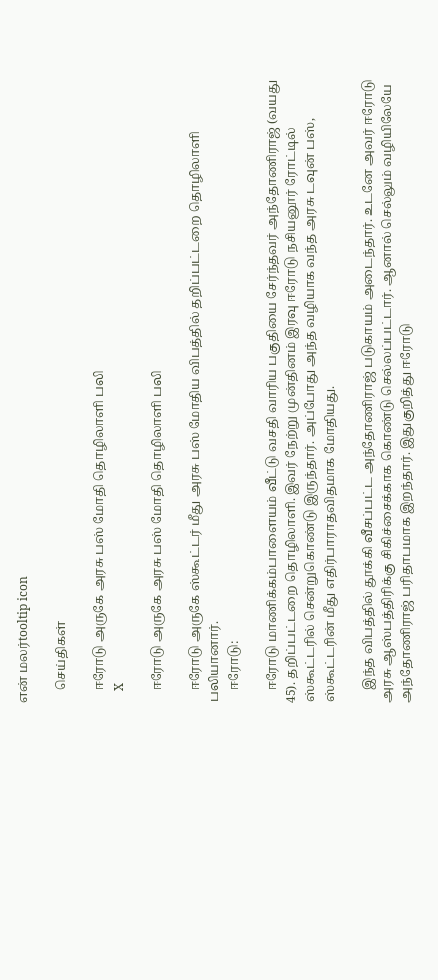என் மலர்tooltip icon

    செய்திகள்

    ஈரோடு அருகே அரசு பஸ் மோதி தொழிலாளி பலி
    X

    ஈரோடு அருகே அரசு பஸ் மோதி தொழிலாளி பலி

    ஈரோடு அருகே ஸ்கூட்டர் மீது அரசு பஸ் மோதிய விபத்தில் தறிப்பட்டறை தொழிலாளி பலியானார்.
    ஈரோடு:

    ஈரோடு மாணிக்கம்பாளையம் வீட்டு வசதி வாரிய பகுதியை சேர்ந்தவர் அந்தோணிராஜ் (வயது 45). தறிப்பட்டறை தொழிலாளி. இவர் நேற்று முன்தினம் இரவு ஈரோடு நசியனூர் ரோட்டில் ஸ்கூட்டரில் சென்றுகொண்டு இருந்தார். அப்போது அந்த வழியாக வந்த அரசு டவுன் பஸ், ஸ்கூட்டரின் மீது எதிர்பாராதவிதமாக மோதியது.

    இந்த விபத்தில் தூக்கி வீசப்பட்ட அந்தோணிராஜ் படுகாயம் அடைந்தார். உடனே அவர் ஈரோடு அரசு ஆஸ்பத்திரிக்கு சிகிச்சைக்காக கொண்டு செல்லப்பட்டார். ஆனால் செல்லும் வழியிலேயே அந்தோணிராஜ் பரிதாபமாக இறந்தார். இதுகுறித்து ஈரோடு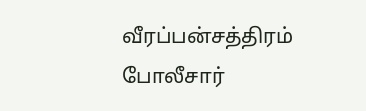வீரப்பன்சத்திரம் போலீசார்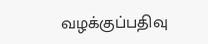வழக்குப்பதிவு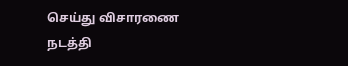செய்து விசாரணை நடத்தி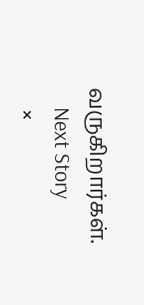வருகிறார்கள்.
    Next Story
    ×